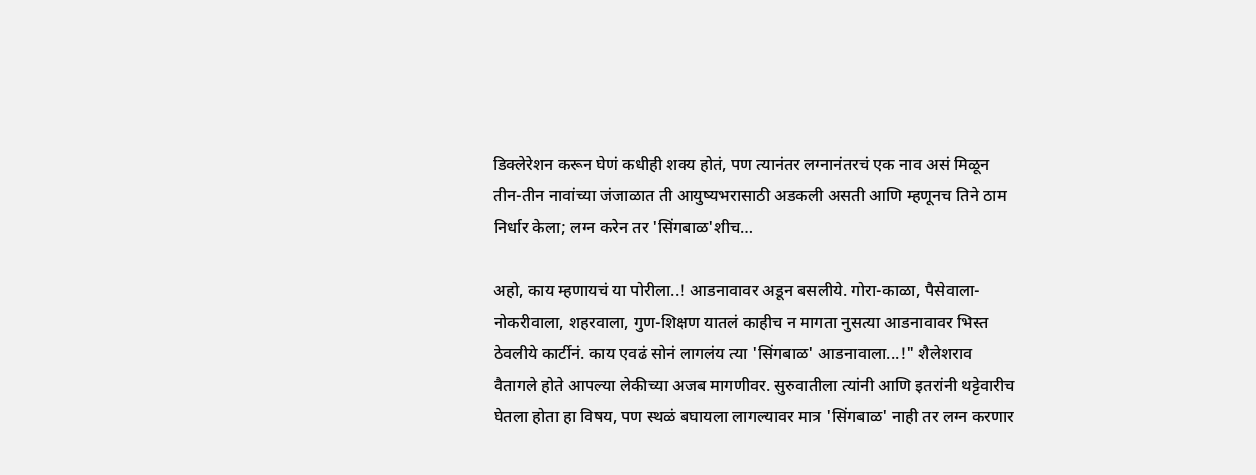डिक्लेरेशन करून घेणं कधीही शक्य होतं, पण त्यानंतर लग्नानंतरचं एक नाव असं मिळून तीन-तीन नावांच्या जंजाळात ती आयुष्यभरासाठी अडकली असती आणि म्हणूनच तिने ठाम निर्धार केला; लग्न करेन तर 'सिंगबाळ'शीच…

अहो, काय म्हणायचं या पोरीला..! आडनावावर अडून बसलीये. गोरा-काळा, पैसेवाला-नोकरीवाला, शहरवाला, गुण-शिक्षण यातलं काहीच न मागता नुसत्या आडनावावर भिस्त ठेवलीये कार्टीनं. काय एवढं सोनं लागलंय त्या 'सिंगबाळ' आडनावाला...!" शैलेशराव वैतागले होते आपल्या लेकीच्या अजब मागणीवर. सुरुवातीला त्यांनी आणि इतरांनी थट्टेवारीच घेतला होता हा विषय, पण स्थळं बघायला लागल्यावर मात्र 'सिंगबाळ' नाही तर लग्न करणार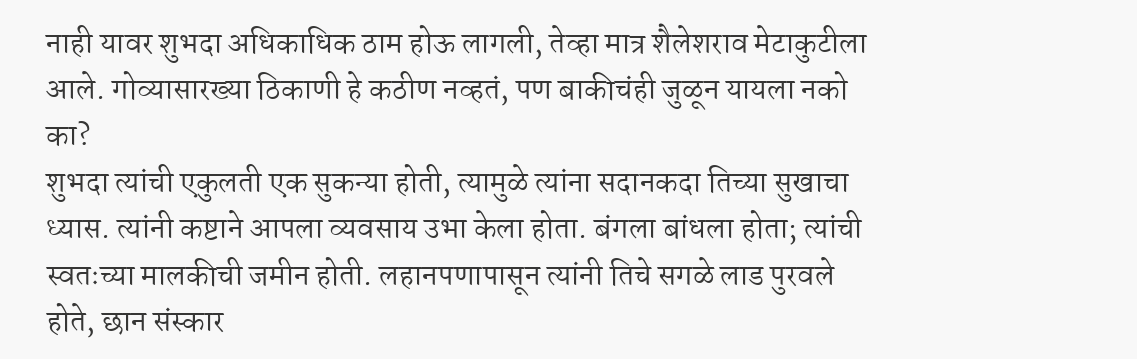नाही यावर शुभदा अधिकाधिक ठाम होऊ लागली, तेव्हा मात्र शैलेशराव मेटाकुटीला आले. गोव्यासारख्या ठिकाणी हे कठीण नव्हतं, पण बाकीचंही जुळून यायला नको का?
शुभदा त्यांची एकुलती एक सुकन्या होती, त्यामुळे त्यांना सदानकदा तिच्या सुखाचा ध्यास. त्यांनी कष्टाने आपला व्यवसाय उभा केला होता. बंगला बांधला होता; त्यांची स्वतःच्या मालकीची जमीन होती. लहानपणापासून त्यांनी तिचे सगळे लाड पुरवले होते, छान संस्कार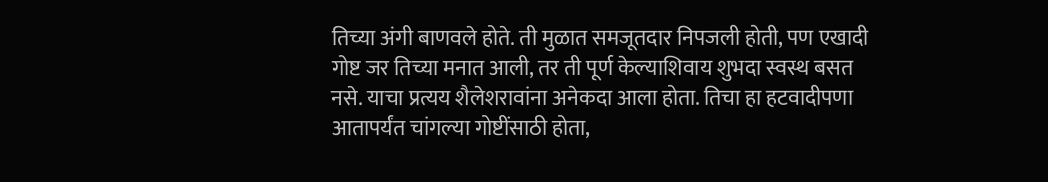तिच्या अंगी बाणवले होते. ती मुळात समजूतदार निपजली होती, पण एखादी गोष्ट जर तिच्या मनात आली, तर ती पूर्ण केल्याशिवाय शुभदा स्वस्थ बसत नसे. याचा प्रत्यय शैलेशरावांना अनेकदा आला होता. तिचा हा हटवादीपणा आतापर्यंत चांगल्या गोष्टींसाठी होता,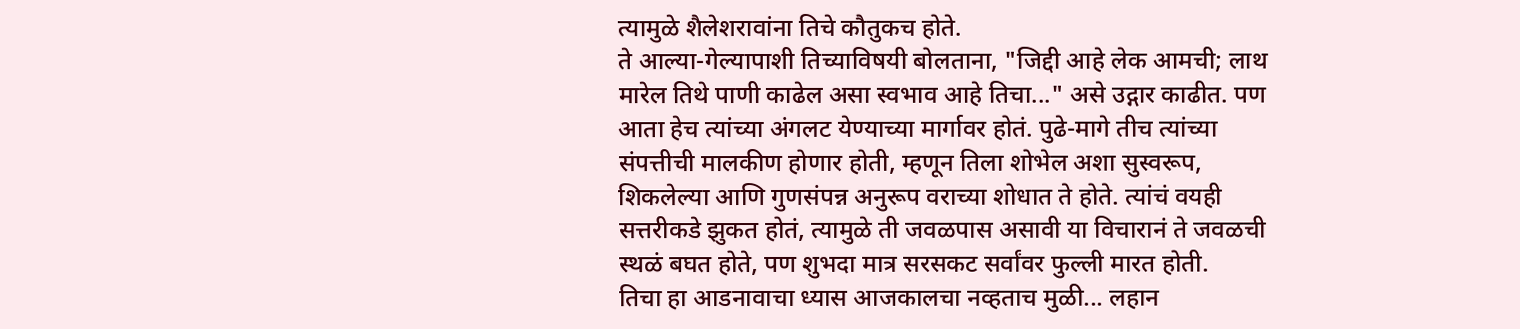त्यामुळे शैलेशरावांना तिचे कौतुकच होते.
ते आल्या-गेल्यापाशी तिच्याविषयी बोलताना, "जिद्दी आहे लेक आमची; लाथ मारेल तिथे पाणी काढेल असा स्वभाव आहे तिचा..." असे उद्गार काढीत. पण आता हेच त्यांच्या अंगलट येण्याच्या मार्गावर होतं. पुढे-मागे तीच त्यांच्या संपत्तीची मालकीण होणार होती, म्हणून तिला शोभेल अशा सुस्वरूप, शिकलेल्या आणि गुणसंपन्न अनुरूप वराच्या शोधात ते होते. त्यांचं वयही सत्तरीकडे झुकत होतं, त्यामुळे ती जवळपास असावी या विचारानं ते जवळची स्थळं बघत होते, पण शुभदा मात्र सरसकट सर्वांवर फुल्ली मारत होती.
तिचा हा आडनावाचा ध्यास आजकालचा नव्हताच मुळी... लहान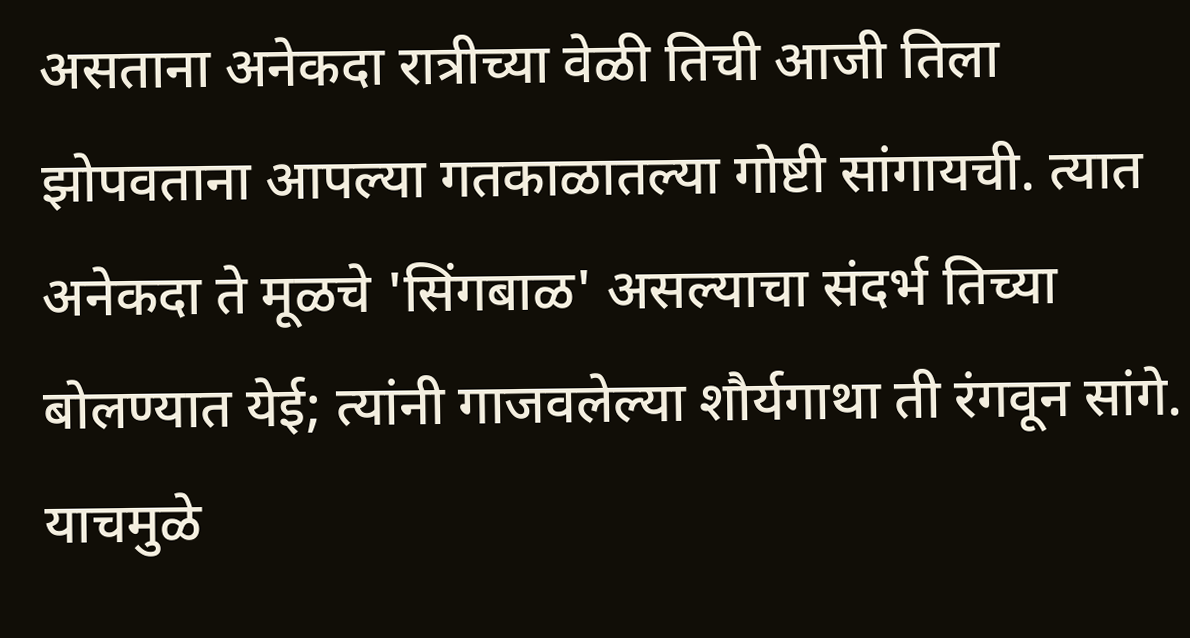असताना अनेकदा रात्रीच्या वेळी तिची आजी तिला झोपवताना आपल्या गतकाळातल्या गोष्टी सांगायची. त्यात अनेकदा ते मूळचे 'सिंगबाळ' असल्याचा संदर्भ तिच्या बोलण्यात येई; त्यांनी गाजवलेल्या शौर्यगाथा ती रंगवून सांगे. याचमुळे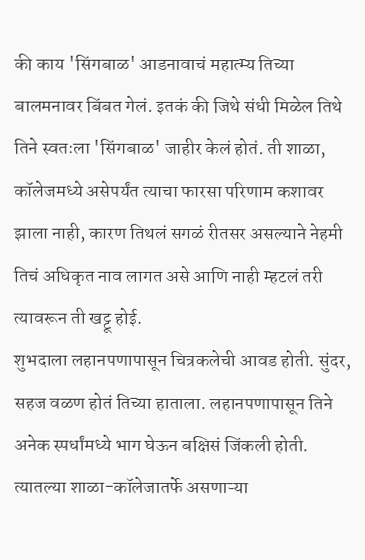की काय 'सिंगबाळ' आडनावाचं महात्म्य तिच्या बालमनावर बिंबत गेलं. इतकं की जिथे संधी मिळेल तिथे तिने स्वतःला 'सिंगबाळ' जाहीर केलं होतं. ती शाळा, कॉलेजमध्ये असेपर्यंत त्याचा फारसा परिणाम कशावर झाला नाही, कारण तिथलं सगळं रीतसर असल्याने नेहमी तिचं अधिकृत नाव लागत असे आणि नाही म्हटलं तरी त्यावरून ती खट्टू होई.
शुभदाला लहानपणापासून चित्रकलेची आवड होती. सुंदर, सहज वळण होतं तिच्या हाताला. लहानपणापासून तिने अनेक स्पर्धांमध्ये भाग घेऊन बक्षिसं जिंकली होती. त्यातल्या शाळा-कॉलेजातर्फे असणाऱ्या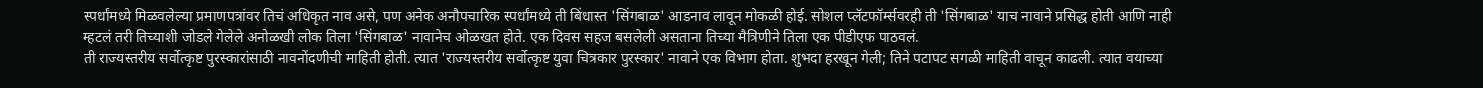स्पर्धांमध्ये मिळवलेल्या प्रमाणपत्रांवर तिचं अधिकृत नाव असे, पण अनेक अनौपचारिक स्पर्धांमध्ये ती बिंधास्त 'सिंगबाळ' आडनाव लावून मोकळी होई. सोशल प्लॅटफॉर्म्सवरही ती 'सिंगबाळ' याच नावाने प्रसिद्ध होती आणि नाही म्हटलं तरी तिच्याशी जोडले गेलेले अनोळखी लोक तिला 'सिंगबाळ' नावानेच ओळखत होते. एक दिवस सहज बसलेली असताना तिच्या मैत्रिणीने तिला एक पीडीएफ पाठवलं.
ती राज्यस्तरीय सर्वोत्कृष्ट पुरस्कारांसाठी नावनोंदणीची माहिती होती. त्यात 'राज्यस्तरीय सर्वोत्कृष्ट युवा चित्रकार पुरस्कार' नावाने एक विभाग होता. शुभदा हरखून गेली; तिने पटापट सगळी माहिती वाचून काढली. त्यात वयाच्या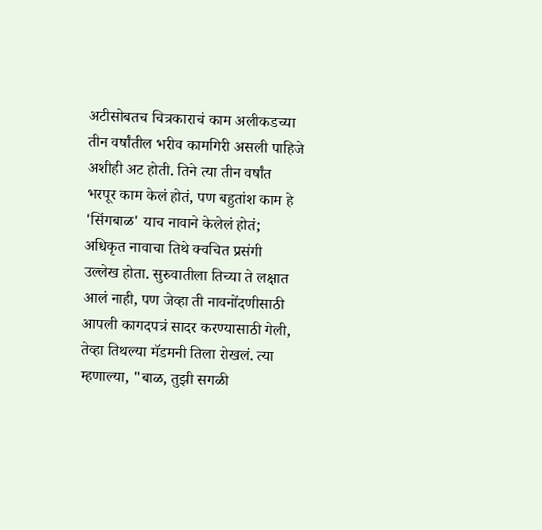अटीसोबतच चित्रकाराचं काम अलीकडच्या तीन वर्षांतील भरीव कामगिरी असली पाहिजे अशीही अट होती. तिने त्या तीन वर्षांत भरपूर काम केलं होतं, पण बहुतांश काम हे 'सिंगबाळ' याच नावाने केलेलं होतं; अधिकृत नावाचा तिथे क्वचित प्रसंगी उल्लेख होता. सुरुवातीला तिच्या ते लक्षात आलं नाही, पण जेव्हा ती नावनोंदणीसाठी आपली कागदपत्रं सादर करण्यासाठी गेली, तेव्हा तिथल्या मॅडमनी तिला रोखलं. त्या म्हणाल्या, "बाळ, तुझी सगळी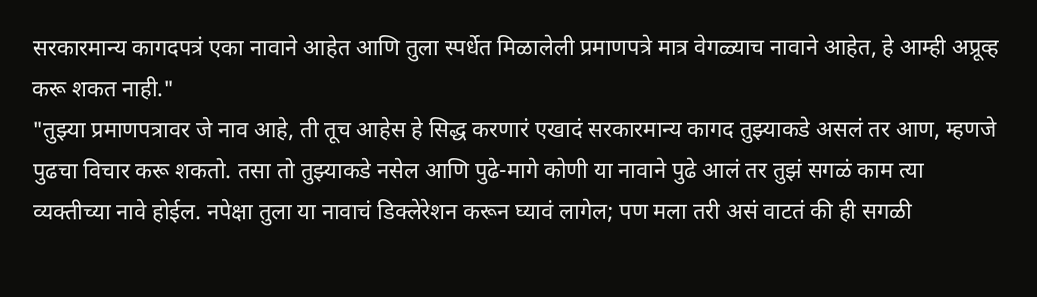सरकारमान्य कागदपत्रं एका नावाने आहेत आणि तुला स्पर्धेत मिळालेली प्रमाणपत्रे मात्र वेगळ्याच नावाने आहेत, हे आम्ही अप्रूव्ह करू शकत नाही."
"तुझ्या प्रमाणपत्रावर जे नाव आहे, ती तूच आहेस हे सिद्ध करणारं एखादं सरकारमान्य कागद तुझ्याकडे असलं तर आण, म्हणजे पुढचा विचार करू शकतो. तसा तो तुझ्याकडे नसेल आणि पुढे-मागे कोणी या नावाने पुढे आलं तर तुझं सगळं काम त्या व्यक्तीच्या नावे होईल. नपेक्षा तुला या नावाचं डिक्लेरेशन करून घ्यावं लागेल; पण मला तरी असं वाटतं की ही सगळी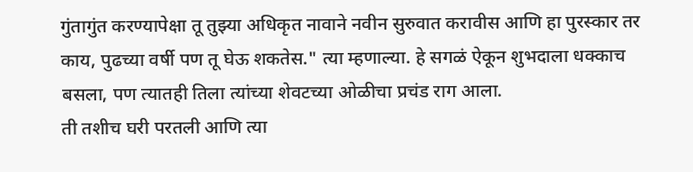गुंतागुंत करण्यापेक्षा तू तुझ्या अधिकृत नावाने नवीन सुरुवात करावीस आणि हा पुरस्कार तर काय, पुढच्या वर्षी पण तू घेऊ शकतेस." त्या म्हणाल्या. हे सगळं ऐकून शुभदाला धक्काच बसला, पण त्यातही तिला त्यांच्या शेवटच्या ओळीचा प्रचंड राग आला.
ती तशीच घरी परतली आणि त्या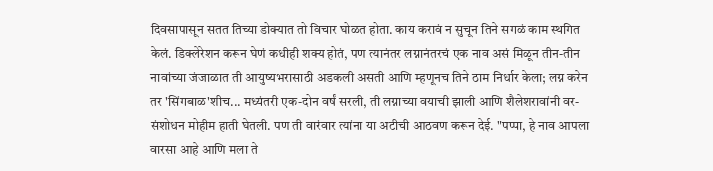दिवसापासून सतत तिच्या डोक्यात तो विचार घोळत होता. काय करावं न सुचून तिने सगळं काम स्थगित केलं. डिक्लेरेशन करून घेणं कधीही शक्य होतं, पण त्यानंतर लग्नानंतरचं एक नाव असं मिळून तीन-तीन नावांच्या जंजाळात ती आयुष्यभरासाठी अडकली असती आणि म्हणूनच तिने ठाम निर्धार केला; लग्न करेन तर 'सिंगबाळ'शीच... मध्यंतरी एक-दोन वर्षं सरली, ती लग्नाच्या वयाची झाली आणि शैलेशरावांनी वर-संशोधन मोहीम हाती घेतली. पण ती वारंवार त्यांना या अटीची आठवण करून देई. "पप्पा, हे नाव आपला वारसा आहे आणि मला ते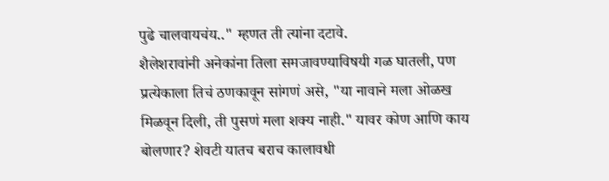पुढे चालवायचंय.." म्हणत ती त्यांना दटावे.
शैलेशरावांनी अनेकांना तिला समजावण्याविषयी गळ घातली, पण प्रत्येकाला तिचं ठणकावून सांगणं असे, "या नावाने मला ओळख मिळवून दिली, ती पुसणं मला शक्य नाही." यावर कोण आणि काय बोलणार? शेवटी यातच बराच कालावधी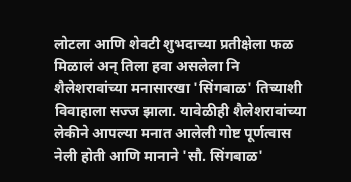लोटला आणि शेवटी शुभदाच्या प्रतीक्षेला फळ मिळालं अन् तिला हवा असलेला नि शैलेशरावांच्या मनासारखा 'सिंगबाळ' तिच्याशी विवाहाला सज्ज झाला. यावेळीही शैलेशरावांच्या लेकीने आपल्या मनात आलेली गोष्ट पूर्णत्वास नेली होती आणि मानाने 'सौ. सिंगबाळ'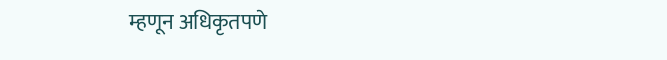म्हणून अधिकृतपणे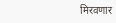मिरवणार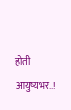होती आयुष्यभर..!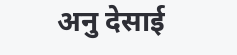अनु देसाई